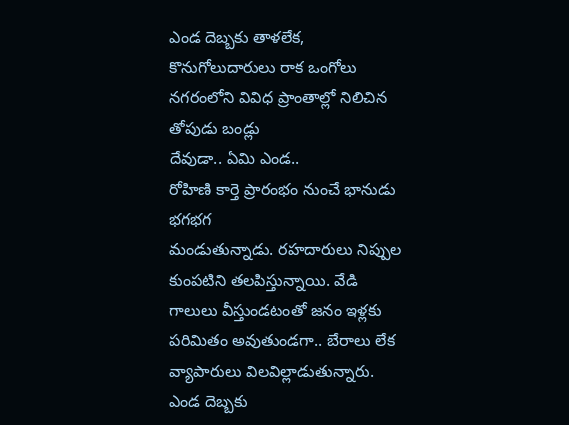ఎండ దెబ్బకు తాళలేక, కొనుగోలుదారులు రాక ఒంగోలు నగరంలోని వివిధ ప్రాంతాల్లో నిలిచిన తోపుడు బండ్లు
దేవుడా.. ఏమి ఎండ..
రోహిణి కార్తె ప్రారంభం నుంచే భానుడు భగభగ
మండుతున్నాడు. రహదారులు నిప్పుల కుంపటిని తలపిస్తున్నాయి. వేడి గాలులు వీస్తుండటంతో జనం ఇళ్లకు పరిమితం అవుతుండగా.. బేరాలు లేక వ్యాపారులు విలవిల్లాడుతున్నారు. ఎండ దెబ్బకు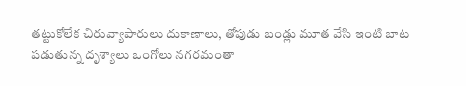తట్టుకోలేక చిరువ్యాపారులు దుకాణాలు, తోపుడు బండ్లు మూత వేసి ఇంటి బాట పడుతున్న దృశ్యాలు ఒంగోలు నగరమంతా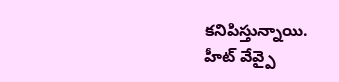కనిపిస్తున్నాయి. హీట్ వేవ్పై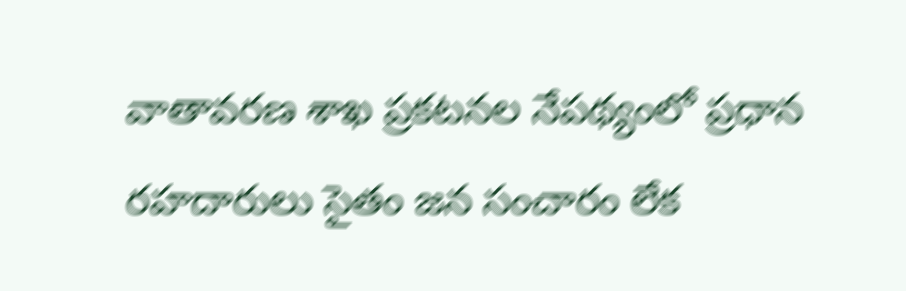వాతావరణ శాఖ ప్రకటనల నేపథ్యంలో ప్రధాన రహదారులు సైతం జన సంచారం లేక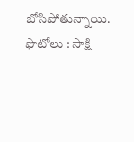బోసిపోతున్నాయి.
ఫొటోలు : సాక్షి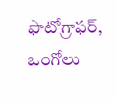ఫొటోగ్రాఫర్, ఒంగోలు